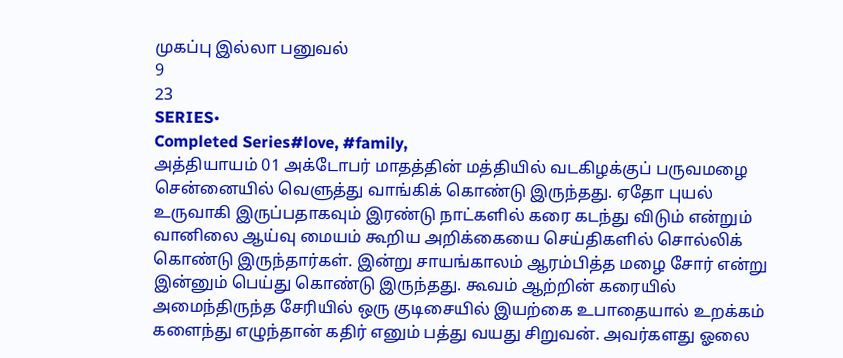முகப்பு இல்லா பனுவல்
9
23
SERIES•
Completed Series#love, #family,
அத்தியாயம் 01 அக்டோபர் மாதத்தின் மத்தியில் வடகிழக்குப் பருவமழை சென்னையில் வெளுத்து வாங்கிக் கொண்டு இருந்தது. ஏதோ புயல் உருவாகி இருப்பதாகவும் இரண்டு நாட்களில் கரை கடந்து விடும் என்றும் வானிலை ஆய்வு மையம் கூறிய அறிக்கையை செய்திகளில் சொல்லிக் கொண்டு இருந்தார்கள். இன்று சாயங்காலம் ஆரம்பித்த மழை சோர் என்று இன்னும் பெய்து கொண்டு இருந்தது. கூவம் ஆற்றின் கரையில் அமைந்திருந்த சேரியில் ஒரு குடிசையில் இயற்கை உபாதையால் உறக்கம் களைந்து எழுந்தான் கதிர் எனும் பத்து வயது சிறுவன். அவர்களது ஓலை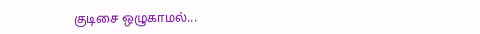குடிசை ஒழுகாமல்...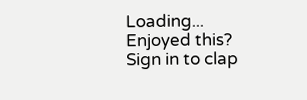Loading...
Enjoyed this?
Sign in to clap